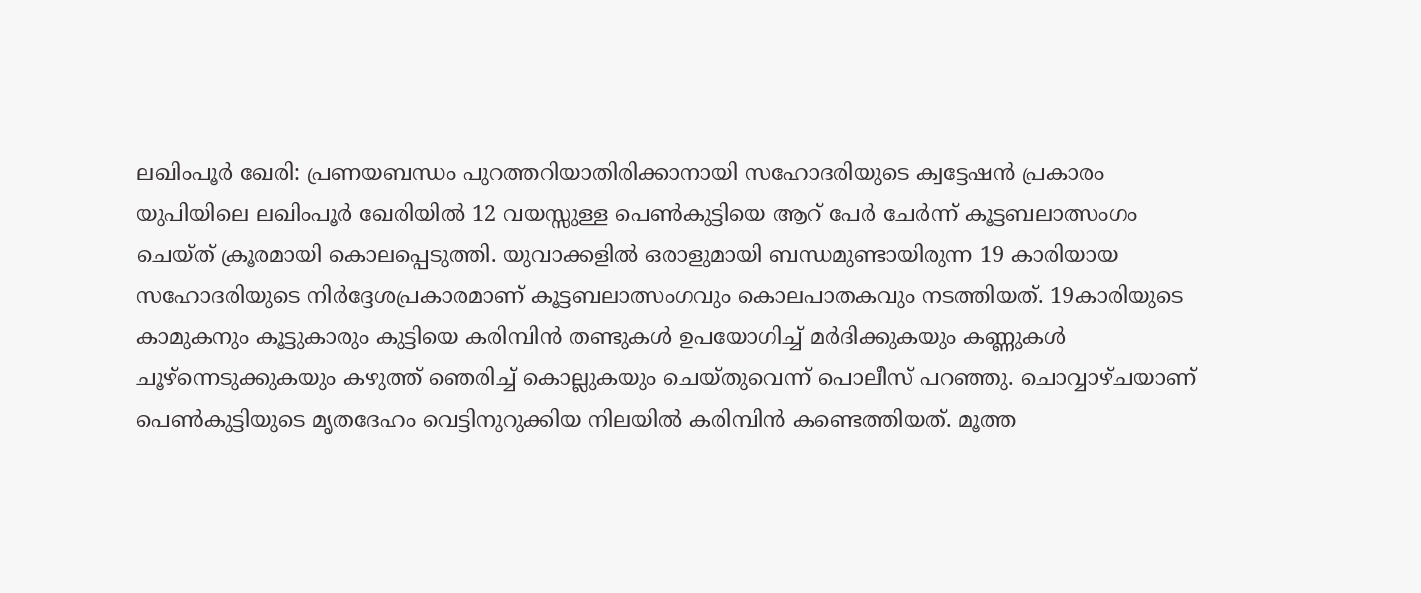ലഖിംപൂർ ഖേരി: പ്രണയബന്ധം പുറത്തറിയാതിരിക്കാനായി സഹോദരിയുടെ ക്വട്ടേഷൻ പ്രകാരം യുപിയിലെ ലഖിംപൂർ ഖേരിയിൽ 12 വയസ്സുള്ള പെൺകുട്ടിയെ ആറ് പേർ ചേർന്ന് കൂട്ടബലാത്സംഗം ചെയ്ത് ക്രൂരമായി കൊലപ്പെടുത്തി. യുവാക്കളിൽ ഒരാളുമായി ബന്ധമുണ്ടായിരുന്ന 19 കാരിയായ സഹോദരിയുടെ നിർദ്ദേശപ്രകാരമാണ് കൂട്ടബലാത്സംഗവും കൊലപാതകവും നടത്തിയത്. 19കാരിയുടെ കാമുകനും കൂട്ടുകാരും കുട്ടിയെ കരിമ്പിൻ തണ്ടുകൾ ഉപയോഗിച്ച് മർദിക്കുകയും കണ്ണുകൾ ചൂഴ്ന്നെടുക്കുകയും കഴുത്ത് ഞെരിച്ച് കൊല്ലുകയും ചെയ്തുവെന്ന് പൊലീസ് പറഞ്ഞു. ചൊവ്വാഴ്ചയാണ് പെൺകുട്ടിയുടെ മൃതദേഹം വെട്ടിനുറുക്കിയ നിലയിൽ കരിമ്പിൻ കണ്ടെത്തിയത്. മൂത്ത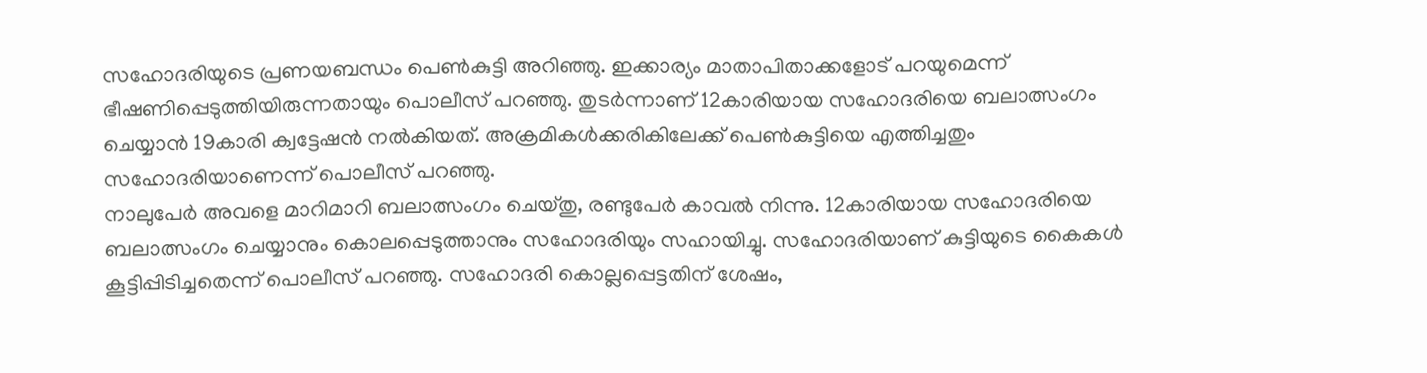സഹോദരിയുടെ പ്രണയബന്ധം പെൺകുട്ടി അറിഞ്ഞു. ഇക്കാര്യം മാതാപിതാക്കളോട് പറയുമെന്ന് ഭീഷണിപ്പെടുത്തിയിരുന്നതായും പൊലീസ് പറഞ്ഞു. തുടർന്നാണ് 12കാരിയായ സഹോദരിയെ ബലാത്സംഗം ചെയ്യാൻ 19കാരി ക്വട്ടേഷൻ നൽകിയത്. അക്രമികൾക്കരികിലേക്ക് പെൺകുട്ടിയെ എത്തിച്ചതും സഹോദരിയാണെന്ന് പൊലീസ് പറഞ്ഞു.
നാലുപേർ അവളെ മാറിമാറി ബലാത്സംഗം ചെയ്തു, രണ്ടുപേർ കാവൽ നിന്നു. 12കാരിയായ സഹോദരിയെ ബലാത്സംഗം ചെയ്യാനും കൊലപ്പെടുത്താനും സഹോദരിയും സഹായിച്ചു. സഹോദരിയാണ് കുട്ടിയുടെ കൈകൾ കൂട്ടിപ്പിടിച്ചതെന്ന് പൊലീസ് പറഞ്ഞു. സഹോദരി കൊല്ലപ്പെട്ടതിന് ശേഷം,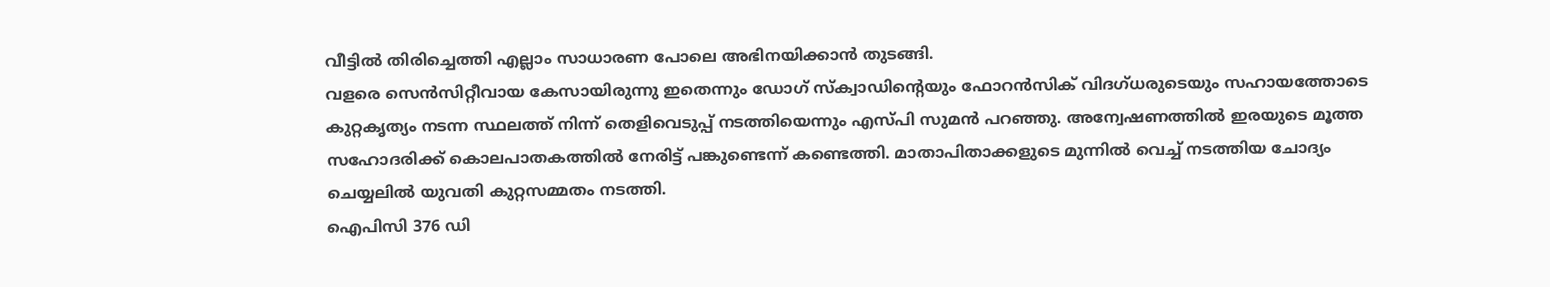വീട്ടിൽ തിരിച്ചെത്തി എല്ലാം സാധാരണ പോലെ അഭിനയിക്കാൻ തുടങ്ങി.
വളരെ സെൻസിറ്റീവായ കേസായിരുന്നു ഇതെന്നും ഡോഗ് സ്ക്വാഡിന്റെയും ഫോറൻസിക് വിദഗ്ധരുടെയും സഹായത്തോടെ കുറ്റകൃത്യം നടന്ന സ്ഥലത്ത് നിന്ന് തെളിവെടുപ്പ് നടത്തിയെന്നും എസ്പി സുമൻ പറഞ്ഞു. അന്വേഷണത്തിൽ ഇരയുടെ മൂത്ത സഹോദരിക്ക് കൊലപാതകത്തിൽ നേരിട്ട് പങ്കുണ്ടെന്ന് കണ്ടെത്തി. മാതാപിതാക്കളുടെ മുന്നിൽ വെച്ച് നടത്തിയ ചോദ്യം ചെയ്യലിൽ യുവതി കുറ്റസമ്മതം നടത്തി.
ഐപിസി 376 ഡി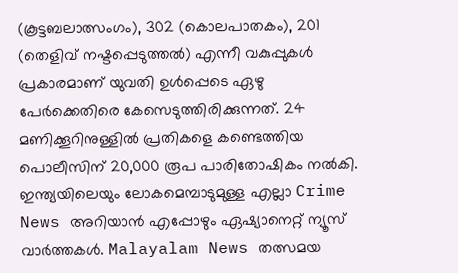(കൂട്ടബലാത്സംഗം), 302 (കൊലപാതകം), 201 (തെളിവ് നഷ്ടപ്പെടുത്തൽ) എന്നീ വകുപ്പുകൾ പ്രകാരമാണ് യുവതി ഉൾപ്പെടെ ഏഴു പേർക്കെതിരെ കേസെടുത്തിരിക്കുന്നത്. 24 മണിക്കൂറിനുള്ളിൽ പ്രതികളെ കണ്ടെത്തിയ പൊലീസിന് 20,000 രൂപ പാരിതോഷികം നൽകി.
ഇന്ത്യയിലെയും ലോകമെമ്പാടുമുള്ള എല്ലാ Crime News അറിയാൻ എപ്പോഴും ഏഷ്യാനെറ്റ് ന്യൂസ് വാർത്തകൾ. Malayalam News തത്സമയ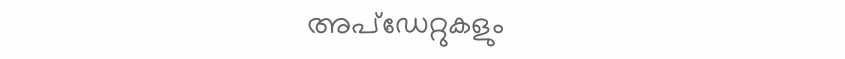അപ്ഡേറ്റുകളും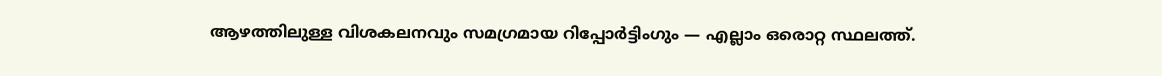ആഴത്തിലുള്ള വിശകലനവും സമഗ്രമായ റിപ്പോർട്ടിംഗും — എല്ലാം ഒരൊറ്റ സ്ഥലത്ത്.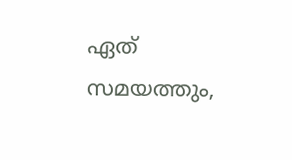ഏത് സമയത്തും,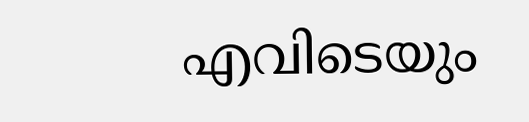എവിടെയും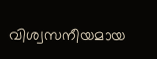വിശ്വസനീയമായ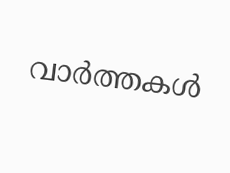വാർത്തകൾ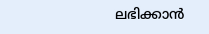ലഭിക്കാൻ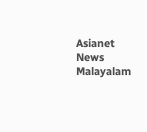Asianet News Malayalam